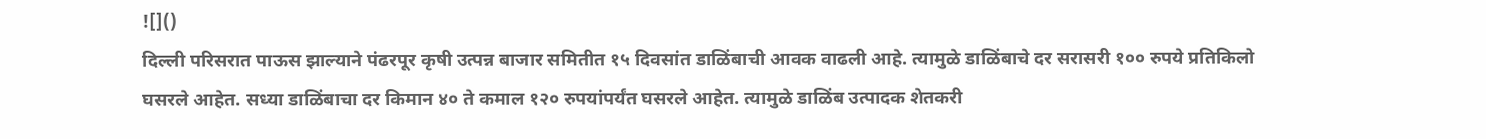![]()
दिल्ली परिसरात पाऊस झाल्याने पंढरपूर कृषी उत्पन्न बाजार समितीत १५ दिवसांत डाळिंबाची आवक वाढली आहे. त्यामुळे डाळिंबाचे दर सरासरी १०० रुपये प्रतिकिलो घसरले आहेत. सध्या डाळिंबाचा दर किमान ४० ते कमाल १२० रुपयांपर्यंत घसरले आहेत. त्यामुळे डाळिंब उत्पादक शेतकरी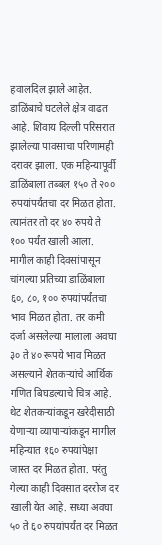हवालदिल झाले आहेत. डाळिंबाचे घटलेले क्षेत्र वाढत आहे. शिवाय दिल्ली परिसरात झालेल्या पावसाचा परिणामही दरावर झाला. एक महिन्यापूर्वी डाळिंबाला तब्बल १५० ते २०० रुपयांपर्यंतचा दर मिळत होता. त्यानंतर तो दर ४० रुपये ते १०० पर्यंत खाली आला. मागील काही दिवसांपासून चांगल्या प्रतिच्या डाळिंबाला ६०, ८०, १०० रुपयांपर्यंतचा भाव मिळत होता. तर कमी दर्जा असलेल्या मालाला अवघा ३० ते ४० रूपये भाव मिळत असल्याने शेतकऱ्यांचे आर्थिक गणित बिघडल्याचे चित्र आहे. थेट शेतकऱ्यांकडून खरेदीसाठी येणाऱ्या व्यापाऱ्यांकडून मागील महिन्यात १६० रुपयांपेक्षा जास्त दर मिळत होता. परंतु गेल्या काही दिवसात दररोज दर खाली येत आहे. सध्या अवघा ५० ते ६० रुपयांपर्यंत दर मिळत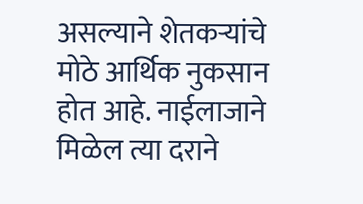असल्याने शेतकऱ्यांचे मोठे आर्थिक नुकसान होत आहे. नाईलाजाने मिळेल त्या दराने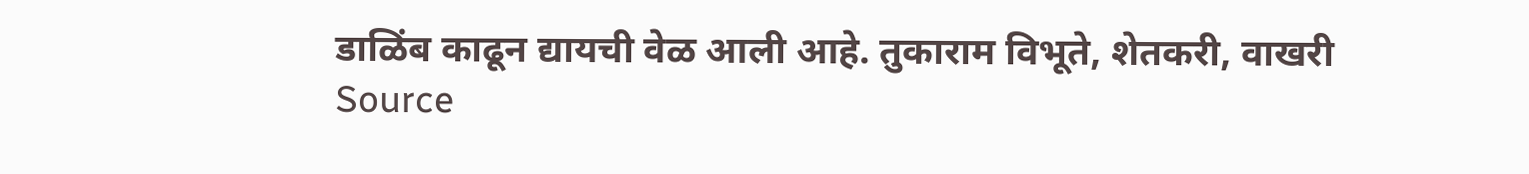डाळिंब काढून द्यायची वेळ आली आहे. तुकाराम विभूते, शेतकरी, वाखरी
Source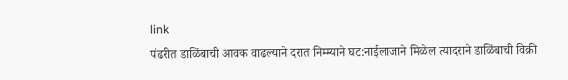link
पंढरीत डाळिंबाची आवक वाढल्याने दरात निम्म्याने घट:नाईलाजाने मिळेल त्यादराने डाळिंबाची विक्री